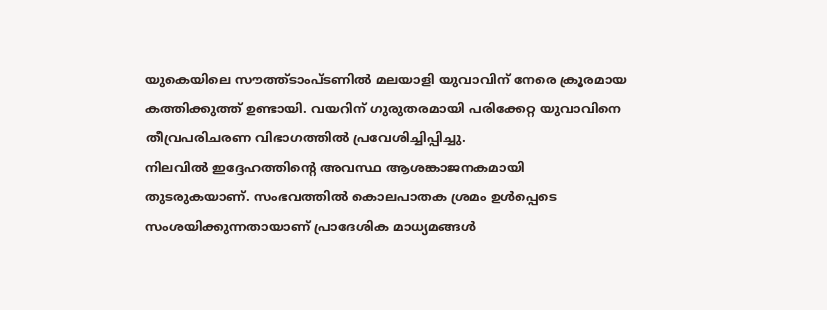യുകെയിലെ സൗത്ത്ടാംപ്ടണിൽ മലയാളി യുവാവിന് നേരെ ക്രൂരമായ കത്തിക്കുത്ത് ഉണ്ടായി. വയറിന് ഗുരുതരമായി പരിക്കേറ്റ യുവാവിനെ തീവ്രപരിചരണ വിഭാഗത്തിൽ പ്രവേശിച്ചിപ്പിച്ചു.
നിലവിൽ ഇദ്ദേഹത്തിന്റെ അവസ്ഥ ആശങ്കാജനകമായി തുടരുകയാണ്. സംഭവത്തിൽ കൊലപാതക ശ്രമം ഉൾപ്പെടെ സംശയിക്കുന്നതായാണ് പ്രാദേശിക മാധ്യമങ്ങൾ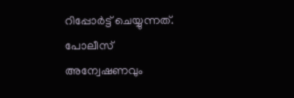റിപ്പോർട്ട് ചെയ്യുന്നത്.
പോലീസ് അന്വേഷണവും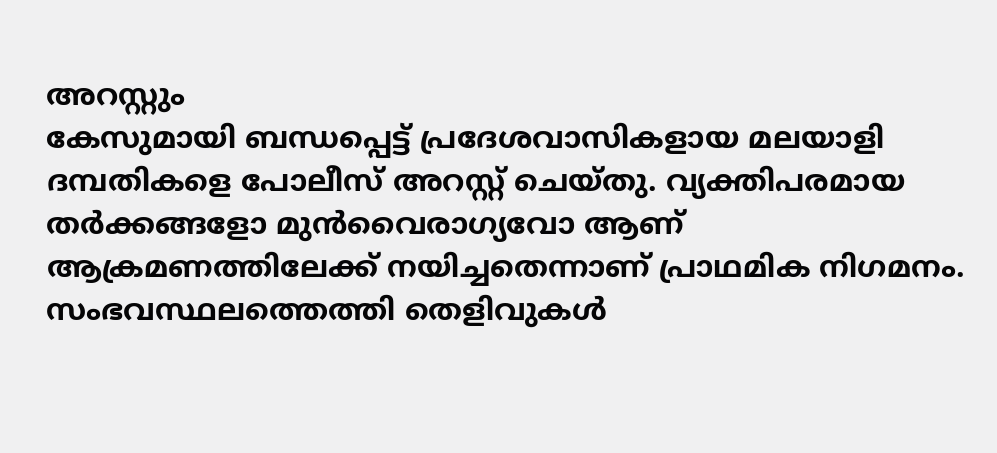അറസ്റ്റും
കേസുമായി ബന്ധപ്പെട്ട് പ്രദേശവാസികളായ മലയാളി ദമ്പതികളെ പോലീസ് അറസ്റ്റ് ചെയ്തു. വ്യക്തിപരമായ തർക്കങ്ങളോ മുൻവൈരാഗ്യവോ ആണ് ആക്രമണത്തിലേക്ക് നയിച്ചതെന്നാണ് പ്രാഥമിക നിഗമനം. സംഭവസ്ഥലത്തെത്തി തെളിവുകൾ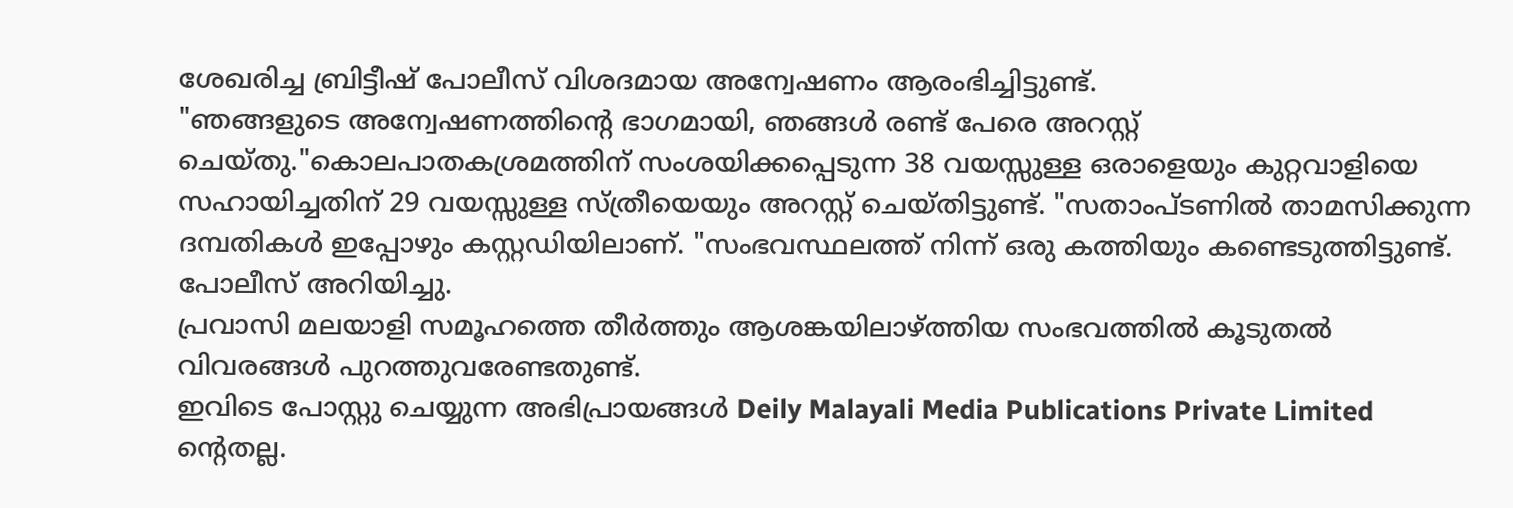ശേഖരിച്ച ബ്രിട്ടീഷ് പോലീസ് വിശദമായ അന്വേഷണം ആരംഭിച്ചിട്ടുണ്ട്.
"ഞങ്ങളുടെ അന്വേഷണത്തിന്റെ ഭാഗമായി, ഞങ്ങൾ രണ്ട് പേരെ അറസ്റ്റ് ചെയ്തു."കൊലപാതകശ്രമത്തിന് സംശയിക്കപ്പെടുന്ന 38 വയസ്സുള്ള ഒരാളെയും കുറ്റവാളിയെ സഹായിച്ചതിന് 29 വയസ്സുള്ള സ്ത്രീയെയും അറസ്റ്റ് ചെയ്തിട്ടുണ്ട്. "സതാംപ്ടണിൽ താമസിക്കുന്ന ദമ്പതികൾ ഇപ്പോഴും കസ്റ്റഡിയിലാണ്. "സംഭവസ്ഥലത്ത് നിന്ന് ഒരു കത്തിയും കണ്ടെടുത്തിട്ടുണ്ട്. പോലീസ് അറിയിച്ചു.
പ്രവാസി മലയാളി സമൂഹത്തെ തീർത്തും ആശങ്കയിലാഴ്ത്തിയ സംഭവത്തിൽ കൂടുതൽ വിവരങ്ങൾ പുറത്തുവരേണ്ടതുണ്ട്.
ഇവിടെ പോസ്റ്റു ചെയ്യുന്ന അഭിപ്രായങ്ങൾ Deily Malayali Media Publications Private Limited ന്റെതല്ല.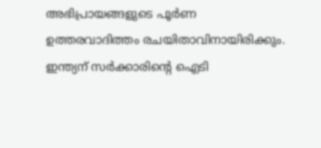അഭിപ്രായങ്ങളുടെ പൂർണ ഉത്തരവാദിത്തം രചയിതാവിനായിരിക്കും.
ഇന്ത്യന് സർക്കാരിന്റെ ഐടി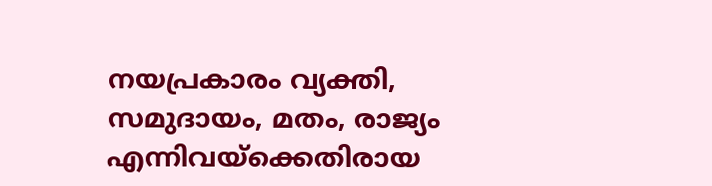നയപ്രകാരം വ്യക്തി, സമുദായം, മതം, രാജ്യം എന്നിവയ്ക്കെതിരായ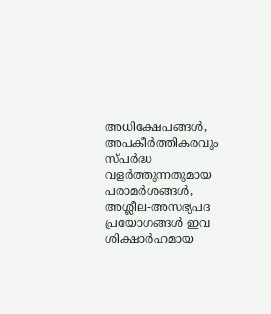അധിക്ഷേപങ്ങൾ, അപകീർത്തികരവും സ്പർദ്ധ വളർത്തുന്നതുമായ പരാമർശങ്ങൾ, അശ്ലീല-അസഭ്യപദ പ്രയോഗങ്ങൾ ഇവ ശിക്ഷാർഹമായ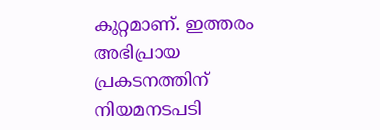കുറ്റമാണ്. ഇത്തരം അഭിപ്രായ പ്രകടനത്തിന് നിയമനടപടി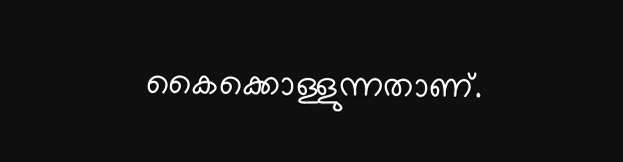കൈക്കൊള്ളുന്നതാണ്.